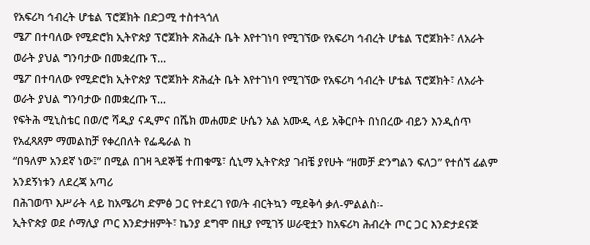የአፍሪካ ኅብረት ሆቴል ፕሮጀክት በድጋሚ ተስተጓጎለ
ሜፖ በተባለው የሚድሮክ ኢትዮጵያ ፕሮጀክት ጽሕፈት ቤት እየተገነባ የሚገኘው የአፍሪካ ኅብረት ሆቴል ፕሮጀክት፣ ለአራት ወራት ያህል ግንባታው በመቋረጡ ፕ…
ሜፖ በተባለው የሚድሮክ ኢትዮጵያ ፕሮጀክት ጽሕፈት ቤት እየተገነባ የሚገኘው የአፍሪካ ኅብረት ሆቴል ፕሮጀክት፣ ለአራት ወራት ያህል ግንባታው በመቋረጡ ፕ…
የፍትሕ ሚኒስቴር በወ/ሮ ሻዲያ ናዲምና በሼክ መሐመድ ሁሴን አል አሙዲ ላይ አቅርቦት በነበረው ብይን እንዲሰጥ የአፈጻጸም ማመልከቻ የቀረበለት የፌዴራል ከ
“በዓለም አንደኛ ነው፤” በሚል በገዛ ጓደኞቼ ተጠቁሜ፣ ሲኒማ ኢትዮጵያ ገብቼ ያየሁት “ዘመቻ ድንግልን ፍለጋ” የተሰኘ ፊልም አንደኝነቱን ለደረጃ አጣሪ
በሕገወጥ እሥራት ላይ ከአሜሪካ ድምፅ ጋር የተደረገ የወ/ት ብርትኳን ሚደቅሳ ቃለ-ምልልስ፡-
ኢትዮጵያ ወደ ሶማሊያ ጦር እንድታዘምት፣ ኬንያ ደግሞ በዚያ የሚገኝ ሠራዊቷን ከአፍሪካ ሕብረት ጦር ጋር እንድታደናጅ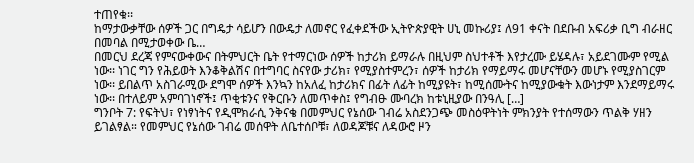ተጠየቁ፡፡
ከማታውቃቸው ሰዎች ጋር በግዴታ ሳይሆን በውዴታ ለመኖር የፈቀደችው ኢትዮጵያዊት ሀኒ መኩሪያ፤ ለ91 ቀናት በደቡብ አፍሪቃ ቢግ ብራዘር በመባል በሚታወቀው ቤ…
በመርህ ደረጃ የምናውቀውና በትምህርት ቤት የተማርነው ሰዎች ከታሪክ ይማራሉ በዚህም ስህተቶች እየታረሙ ይሄዳሉ፣ አይደገሙም የሚል ነው፡፡ ነገር ግን የሕይወት እንቆቅልሽና በተግባር ስናየው ታሪክ፣ የሚያስተምረን፣ ሰዎች ከታሪክ የማይማሩ መሆናቸውን መሆኑ የሚያስገርም ነው፡፡ ይበልጥ አስገራሚው ደግሞ ሰዎች እንኳን ከአለፈ ከታሪክና በፊት ለፊት ከሚያዩት፣ ከሚሰሙትና ከሚያውቁት እውነታም እንደማይማሩ ነው፡፡ በተለይም አምባገነኖች፤ ጥቂቱንና የቅርቡን ለመጥቀስ፤ የግብፁ ሙባረክ ከቱኒዚያው በንዓሊ […]
ግንቦት 7: የፍትህ፣ የነፃነትና የዲሞክራሲ ንቅናቄ በመምህር የኔሰው ገብሬ አስደንጋጭ መስዕዋትነት ምክንያት የተሰማውን ጥልቅ ሃዘን ይገልፃል። የመምህር የኔሰው ገብሬ መሰዋት ለቤተሰቦቹ፣ ለወዳጆቹና ለዳውሮ ዞን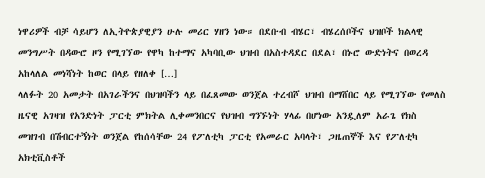ነዋሪዎች ብቻ ሳይሆን ለኢትዮጵያዊያን ሁሉ መሪር ሃዘን ነው። በደቡብ ብሄር፣ ብሄረሰቦችና ህዝቦች ክልላዊ መንግሥት በዳውሮ ዞን የሚገኘው የዋካ ከተማና አካባቢው ህዝብ በአስተዳደር በደል፣ በኑሮ ውድነትና በወረዳ አከላለል መነሻነት ከወር በላይ የዘለቀ […]
ላለፉት 20 አመታት በአገራችንና በህዝባችን ላይ በፈጸመው ወንጀል ተረብሾ ህዝብ በማሸበር ላይ የሚገኘው የመለስ ዜናዊ አገዛዝ የአንድነት ፓርቲ ምክትል ሊቀመንበርና የህዝብ ግንኙነት ሃላፊ በሆነው አንዷለም አራጌ የክስ መዝገብ በሽብርተኝነት ወንጀል የከሰሳቸው 24 የፖለቲካ ፓርቲ የአመራር አባላት፣ ጋዜጠኞች እና የፖለቲካ አክቲቪስቶች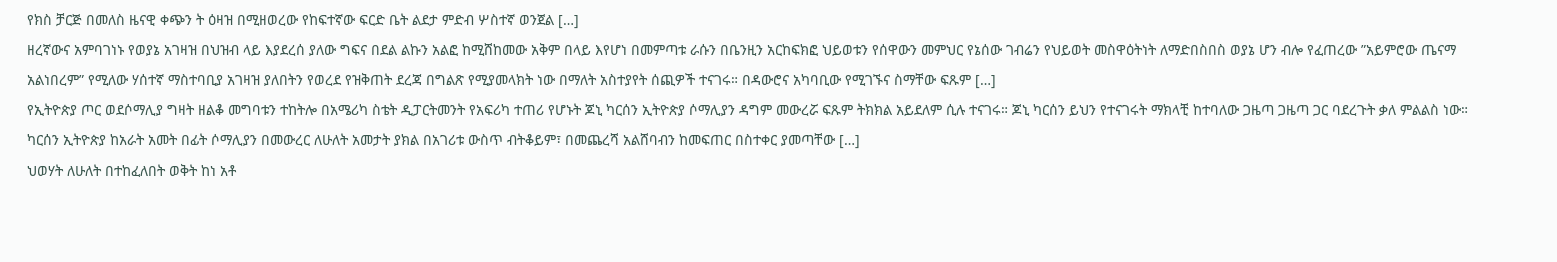የክስ ቻርጅ በመለስ ዜናዊ ቀጭን ት ዕዛዝ በሚዘወረው የከፍተኛው ፍርድ ቤት ልደታ ምድብ ሦስተኛ ወንጀል […]
ዘረኛውና አምባገነኑ የወያኔ አገዛዝ በህዝብ ላይ እያደረሰ ያለው ግፍና በደል ልኩን አልፎ ከሚሸከመው አቅም በላይ እየሆነ በመምጣቱ ራሱን በቤንዚን አርከፍክፎ ህይወቱን የሰዋውን መምህር የኔሰው ገብሬን የህይወት መስዋዕትነት ለማድበስበስ ወያኔ ሆን ብሎ የፈጠረው ”አይምሮው ጤናማ አልነበረም” የሚለው ሃሰተኛ ማስተባቢያ አገዛዝ ያለበትን የወረደ የዝቅጠት ደረጃ በግልጽ የሚያመላክት ነው በማለት አስተያየት ሰጪዎች ተናገሩ። በዳውሮና አካባቢው የሚገኙና ስማቸው ፍጹም […]
የኢትዮጵያ ጦር ወደሶማሊያ ግዛት ዘልቆ መግባቱን ተከትሎ በአሜሪካ ስቴት ዲፓርትመንት የአፍሪካ ተጠሪ የሆኑት ጆኒ ካርሰን ኢትዮጵያ ሶማሊያን ዳግም መውረሯ ፍጹም ትክክል አይደለም ሲሉ ተናገሩ። ጆኒ ካርሰን ይህን የተናገሩት ማክላቺ ከተባለው ጋዜጣ ጋዜጣ ጋር ባደረጉት ቃለ ምልልስ ነው። ካርሰን ኢትዮጵያ ከአራት አመት በፊት ሶማሊያን በመውረር ለሁለት አመታት ያክል በአገሪቱ ውስጥ ብትቆይም፣ በመጨረሻ አልሸባብን ከመፍጠር በስተቀር ያመጣቸው […]
ህወሃት ለሁለት በተከፈለበት ወቅት ከነ አቶ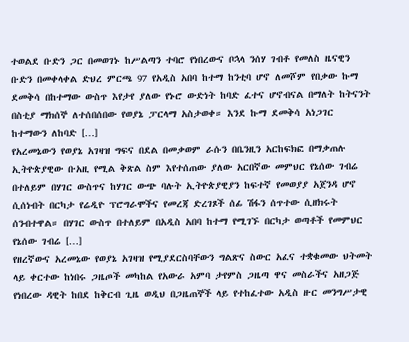ተወልደ ቡድን ጋር በመወገኑ ከሥልጣን ተባሮ የነበረውና ቦኋላ ንሰሃ ገብቶ የመለስ ዜናዊን ቡድን በመቀላቀል ድህረ ምርጫ 97 የአዲስ አበባ ከተማ ከንቲባ ሆኖ ለመሾም የበቃው ኩማ ደመቅሳ በከተማው ውስጥ እየታየ ያለው የኑሮ ውድነት ከባድ ፈተና ሆኖብናል በማለት ከትናንት በስቲያ ማክሰኞ ለተሰበሰበው የወያኔ ፓርላማ አስታወቀ። እንደ ኩማ ደመቅሳ አነጋገር ከተማውን ለከባድ […]
የአረመኔውን የወያኔ አገዛዝ ግፍና በደል በመቃወም ራሱን በቤንዚን አርከፍክፎ በማቃጠሉ ኢትዮጵያዊው ቡአዚ የሚል ቅጽል ስም እየተሰጠው ያለው አርበኛው መምህር የኔሰው ገብሬ በተለይም በሃገር ውስጥና ከሃገር ውጭ ባሉት ኢትዮጵያዊያን ከፍተኛ የመወያያ አጀንዳ ሆኖ ሲሰነብት በርካታ የሬዲዮ ፕሮግራሞችና የመረጃ ድረገጾች ሰፊ ሽፋን ሰጥተው ሲዘክሩት ሰንብተዋል። በሃገር ውስጥ በተለይም በአዲስ አበባ ከተማ የሚገኙ በርካታ ወጣቶች የመምህር የኔሰው ገብሬ […]
የዘረኛውና አረመኔው የወያኔ አገዛዝ የሚያደርስባቸውን ግልጽና ስውር አፈና ተቋቁመው ህትመት ላይ ቀርተው ከነበሩ ጋዜጦች መካከል የአውራ አምባ ታየምስ ጋዜጣ ዋና መስራችና አዘጋጅ የነበረው ዳዊት ከበደ ከቅርብ ጊዜ ወዲህ በጋዜጠኞች ላይ የተከፈተው አዲስ ዙር መንግሥታዊ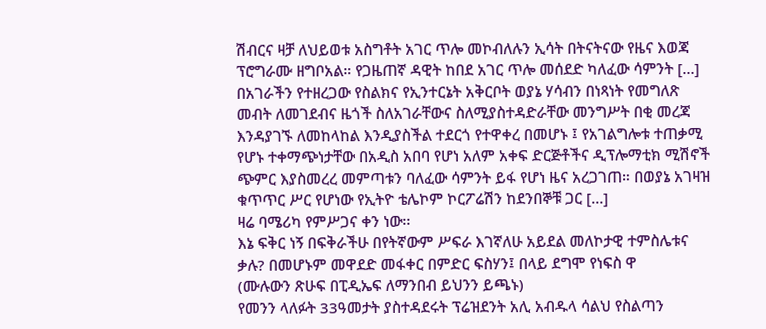ሽብርና ዛቻ ለህይወቱ አስግቶት አገር ጥሎ መኮብለሉን ኢሳት በትናትናው የዜና እወጃ ፕሮግራሙ ዘግቦአል። የጋዜጠኛ ዳዊት ከበደ አገር ጥሎ መሰደድ ካለፈው ሳምንት […]
በአገራችን የተዘረጋው የስልክና የኢንተርኔት አቅርቦት ወያኔ ሃሳብን በነጻነት የመግለጽ መብት ለመገደብና ዜጎች ስለአገራቸውና ስለሚያስተዳድራቸው መንግሥት በቂ መረጃ እንዳያገኙ ለመከላከል እንዲያስችል ተደርጎ የተዋቀረ በመሆኑ ፤ የአገልግሎቱ ተጠቃሚ የሆኑ ተቀማጭነታቸው በአዲስ አበባ የሆነ አለም አቀፍ ድርጅቶችና ዲፕሎማቲክ ሚሽኖች ጭምር እያስመረረ መምጣቱን ባለፈው ሳምንት ይፋ የሆነ ዜና አረጋገጠ። በወያኔ አገዛዝ ቁጥጥር ሥር የሆነው የኢትዮ ቴሌኮም ኮርፖሬሽን ከደንበኞቹ ጋር […]
ዛሬ ባሜሪካ የምሥጋና ቀን ነው፡፡
እኔ ፍቅር ነኝ በፍቅራችሁ በየትኛውም ሥፍራ እገኛለሁ አይደል መለኮታዊ ተምስሌቱና ቃሉ? በመሆኑም መዋደድ መፋቀር በምድር ፍስሃን፤ በላይ ደግሞ የነፍስ ዋ
(ሙሉውን ጽሁፍ በፒዲኤፍ ለማንበብ ይህንን ይጫኑ)
የመንን ላለፉት 33ዓመታት ያስተዳደሩት ፕሬዝደንት አሊ አብዱላ ሳልህ የስልጣን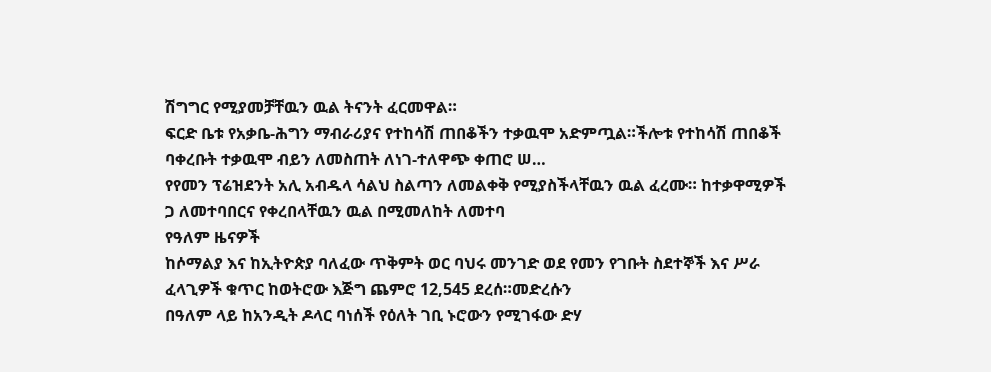ሽግግር የሚያመቻቸዉን ዉል ትናንት ፈርመዋል።
ፍርድ ቤቱ የአቃቤ-ሕግን ማብራሪያና የተከሳሽ ጠበቆችን ተቃዉሞ አድምጧል።ችሎቱ የተከሳሽ ጠበቆች ባቀረቡት ተቃዉሞ ብይን ለመስጠት ለነገ-ተለዋጭ ቀጠሮ ሠ…
የየመን ፕሬዝደንት አሊ አብዱላ ሳልህ ስልጣን ለመልቀቅ የሚያስችላቸዉን ዉል ፈረሙ። ከተቃዋሚዎች ጋ ለመተባበርና የቀረበላቸዉን ዉል በሚመለከት ለመተባ
የዓለም ዜናዎች
ከሶማልያ እና ከኢትዮጵያ ባለፈው ጥቅምት ወር ባህሩ መንገድ ወደ የመን የገቡት ስደተኞች እና ሥራ ፈላጊዎች ቁጥር ከወትሮው እጅግ ጨምሮ 12,545 ደረሰ።መድረሱን
በዓለም ላይ ከአንዲት ዶላር ባነሰች የዕለት ገቢ ኑሮውን የሚገፋው ድሃ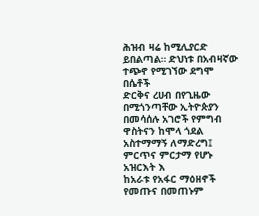ሕዝብ ዛሬ ከሚሊያርድ ይበልጣል። ድህነቱ በአብዛኛው ተጭኖ የሚገኘው ደግሞ በሴቶች
ድርቅና ረሀብ በየጊዜው በሚጎንጣቸው ኢትዮጵያን በመሳሰሉ አገሮች የምግብ ዋስትናን ከሞላ ጎደል አስተማማኝ ለማድረግ፤ ምርጥና ምርታማ የሆኑ አዝርእት እ
ከአራቱ የአፋር ማዕዘኖች የመጡና በመጠኑም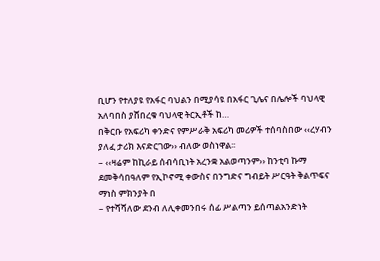ቢሆን የተለያዩ የአፋር ባህልን በሚያሳዩ በአፋር ጊሌና በሌሎች ባህላዊ አለባበስ ያሸበረቁ ባህላዊ ትርኢቶች ከ…
በቅርቡ የአፍሪካ ቀንድና የምሥራቅ አፍሪካ መሪዎች ተሰባስበው ‹‹ረሃብን ያለፈ ታሪክ እናድርገው›› ብለው ወስነዋል፡፡
– ‹‹ዛሬም ከኪራይ ሰብሳቢነት አረንቋ አልወጣንም›› ከንቲባ ኩማ ደመቅሳበዓለም የኢኮኖሚ ቀውስና በንግድና ግብይት ሥርዓት ቅልጥፍና ማነስ ምክንያት በ
– የተሻሻለው ደንብ ለሊቀመንበሩ ሰፊ ሥልጣን ይሰጣልአንድነት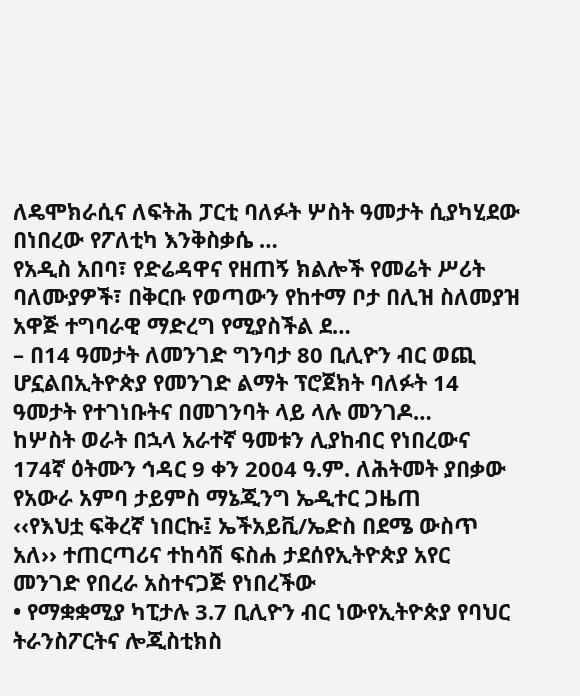ለዴሞክራሲና ለፍትሕ ፓርቲ ባለፉት ሦስት ዓመታት ሲያካሂደው በነበረው የፖለቲካ እንቅስቃሴ …
የአዲስ አበባ፣ የድሬዳዋና የዘጠኝ ክልሎች የመሬት ሥሪት ባለሙያዎች፣ በቅርቡ የወጣውን የከተማ ቦታ በሊዝ ስለመያዝ አዋጅ ተግባራዊ ማድረግ የሚያስችል ደ…
– በ14 ዓመታት ለመንገድ ግንባታ 80 ቢሊዮን ብር ወጪ ሆኗልበኢትዮጵያ የመንገድ ልማት ፕሮጀክት ባለፉት 14 ዓመታት የተገነቡትና በመገንባት ላይ ላሉ መንገዶ…
ከሦስት ወራት በኋላ አራተኛ ዓመቱን ሊያከብር የነበረውና 174ኛ ዕትሙን ኅዳር 9 ቀን 2004 ዓ.ም. ለሕትመት ያበቃው የአውራ አምባ ታይምስ ማኔጂንግ ኤዲተር ጋዜጠ
‹‹የእህቷ ፍቅረኛ ነበርኩ፤ ኤችአይቪ/ኤድስ በደሜ ውስጥ አለ›› ተጠርጣሪና ተከሳሽ ፍስሐ ታደሰየኢትዮጵያ አየር መንገድ የበረራ አስተናጋጅ የነበረችው
• የማቋቋሚያ ካፒታሉ 3.7 ቢሊዮን ብር ነውየኢትዮጵያ የባህር ትራንስፖርትና ሎጂስቲክስ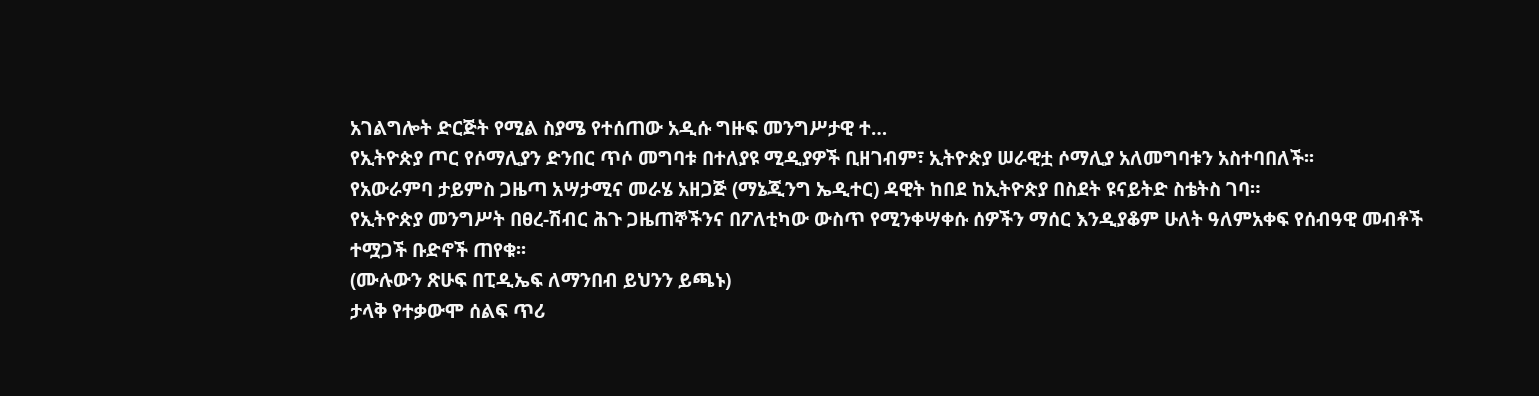አገልግሎት ድርጅት የሚል ስያሜ የተሰጠው አዲሱ ግዙፍ መንግሥታዊ ተ…
የኢትዮጵያ ጦር የሶማሊያን ድንበር ጥሶ መግባቱ በተለያዩ ሚዲያዎች ቢዘገብም፣ ኢትዮጵያ ሠራዊቷ ሶማሊያ አለመግባቱን አስተባበለች፡፡
የአውራምባ ታይምስ ጋዜጣ አሣታሚና መራሄ አዘጋጅ (ማኔጂንግ ኤዲተር) ዳዊት ከበደ ከኢትዮጵያ በስደት ዩናይትድ ስቴትስ ገባ።
የኢትዮጵያ መንግሥት በፀረ-ሽብር ሕጉ ጋዜጠኞችንና በፖለቲካው ውስጥ የሚንቀሣቀሱ ሰዎችን ማሰር እንዲያቆም ሁለት ዓለምአቀፍ የሰብዓዊ መብቶች ተሟጋች ቡድኖች ጠየቁ፡፡
(ሙሉውን ጽሁፍ በፒዲኤፍ ለማንበብ ይህንን ይጫኑ)
ታላቅ የተቃውሞ ሰልፍ ጥሪ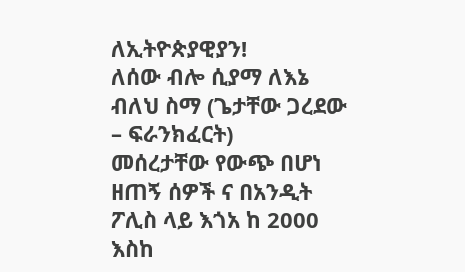ለኢትዮጵያዊያን!
ለሰው ብሎ ሲያማ ለእኔ ብለህ ስማ (ጌታቸው ጋረደው – ፍራንክፈርት)
መሰረታቸው የውጭ በሆነ ዘጠኝ ሰዎች ና በአንዲት ፖሊስ ላይ እጎአ ከ 2000 እስከ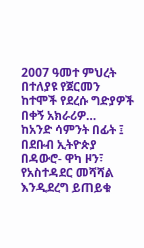2007 ዓመተ ምህረት በተለያዩ የጀርመን ከተሞች የደረሱ ግድያዎች በቀኝ አክራሪዎ…
ከአንድ ሳምንት በፊት ፤ በደቡብ ኢትዮጵያ በዳውሮ- ዋካ ዞን፣ የአስተዳደር መሻሻል እንዲደረግ ይጠይቁ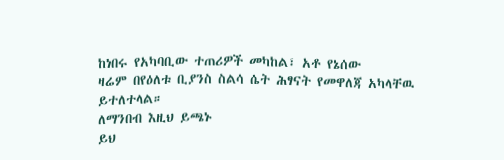ከነበሩ የአካባቢው ተጠሪዎች መካከል፣ አቶ የኔሰው
ዛሬም በየዕለቱ ቢያንስ ስልሳ ሴት ሕፃናት የመዋለጃ አካላቸዉ ይተለተላል።
ለማንበብ እዚህ ይጫኑ
ይህ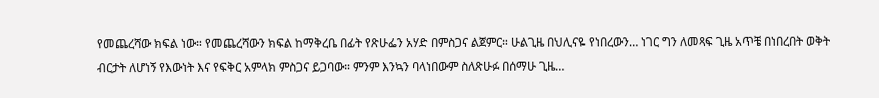የመጨረሻው ክፍል ነው። የመጨረሻውን ክፍል ከማቅረቤ በፊት የጽሁፌን አሃድ በምስጋና ልጀምር። ሁልጊዜ በህሊናዬ የነበረውን… ነገር ግን ለመጻፍ ጊዜ አጥቼ በነበረበት ወቅት ብርታት ለሆነኝ የእውነት እና የፍቅር አምላክ ምስጋና ይጋባው። ምንም እንኳን ባላነበውም ስለጽሁፉ በሰማሁ ጊዜ…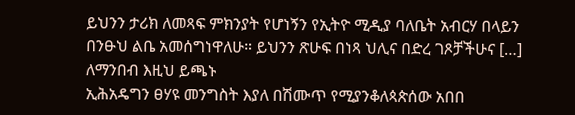ይህንን ታሪክ ለመጻፍ ምክንያት የሆነኝን የኢትዮ ሚዲያ ባለቤት አብርሃ በላይን በንፁህ ልቤ አመሰግነዋለሁ። ይህንን ጽሁፍ በነጻ ህሊና በድረ ገጾቻችሁና […]
ለማንበብ እዚህ ይጫኑ
ኢሕአዴግን ፀሃዩ መንግስት እያለ በሽሙጥ የሚያንቆለጳጵሰው አበበ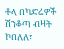ቶላ በካድሬዎች ሽንቆጣ ብዛት ኮበለለ፣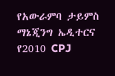የአውራምባ ታይምስ ማኔጂንግ ኤዲተርና የ2010 CPJ